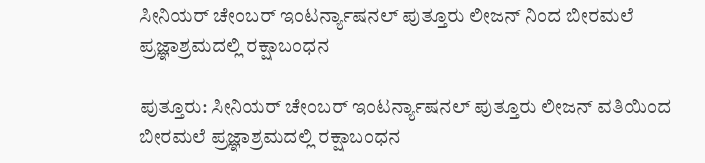ಸೀನಿಯರ್ ಚೇಂಬರ್ ಇಂಟರ್ನ್ಯಾಷನಲ್ ಪುತ್ತೂರು ಲೀಜನ್ ನಿಂದ ಬೀರಮಲೆ ಪ್ರಜ್ಞಾಶ್ರಮದಲ್ಲಿ ರಕ್ಷಾಬಂಧನ

ಪುತ್ತೂರು: ಸೀನಿಯರ್ ಚೇಂಬರ್ ಇಂಟರ್ನ್ಯಾಷನಲ್ ಪುತ್ತೂರು ಲೀಜನ್ ವತಿಯಿಂದ ಬೀರಮಲೆ ಪ್ರಜ್ಞಾಶ್ರಮದಲ್ಲಿ ರಕ್ಷಾಬಂಧನ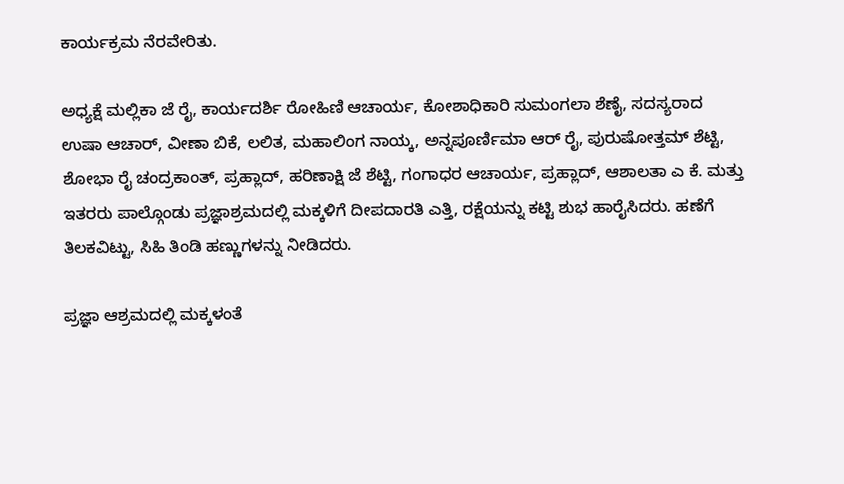ಕಾರ್ಯಕ್ರಮ ನೆರವೇರಿತು.

ಅಧ್ಯಕ್ಷೆ ಮಲ್ಲಿಕಾ ಜೆ ರೈ, ಕಾರ್ಯದರ್ಶಿ ರೋಹಿಣಿ ಆಚಾರ್ಯ, ಕೋಶಾಧಿಕಾರಿ ಸುಮಂಗಲಾ ಶೆಣೈ, ಸದಸ್ಯರಾದ ಉಷಾ ಆಚಾರ್, ವೀಣಾ ಬಿಕೆ, ಲಲಿತ, ಮಹಾಲಿಂಗ ನಾಯ್ಕ, ಅನ್ನಪೂರ್ಣಿಮಾ ಆರ್ ರೈ, ಪುರುಷೋತ್ತಮ್ ಶೆಟ್ಟಿ, ಶೋಭಾ ರೈ ಚಂದ್ರಕಾಂತ್, ಪ್ರಹ್ಲಾದ್, ಹರಿಣಾಕ್ಷಿ ಜೆ ಶೆಟ್ಟಿ, ಗಂಗಾಧರ ಆಚಾರ್ಯ, ಪ್ರಹ್ಲಾದ್, ಆಶಾಲತಾ ಎ ಕೆ. ಮತ್ತು ಇತರರು ಪಾಲ್ಗೊಂಡು ಪ್ರಜ್ಞಾಶ್ರಮದಲ್ಲಿ ಮಕ್ಕಳಿಗೆ ದೀಪದಾರತಿ ಎತ್ತಿ, ರಕ್ಷೆಯನ್ನು ಕಟ್ಟಿ ಶುಭ ಹಾರೈಸಿದರು. ಹಣೆಗೆ ತಿಲಕವಿಟ್ಟು, ಸಿಹಿ ತಿಂಡಿ ಹಣ್ಣುಗಳನ್ನು ನೀಡಿದರು.

ಪ್ರಜ್ಞಾ ಆಶ್ರಮದಲ್ಲಿ ಮಕ್ಕಳಂತೆ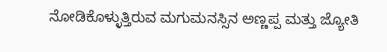ನೋಡಿಕೊಳ್ಳುತ್ತಿರುವ ಮಗುಮನಸ್ಸಿನ ಅಣ್ಣಪ್ಪ ಮತ್ತು ಜ್ಯೋತಿ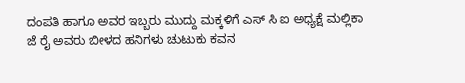ದಂಪತಿ ಹಾಗೂ ಅವರ ಇಬ್ಬರು ಮುದ್ದು ಮಕ್ಕಳಿಗೆ ಎಸ್ ಸಿ ಐ ಅಧ್ಯಕ್ಷೆ ಮಲ್ಲಿಕಾ ಜೆ ರೈ ಅವರು ಬೀಳದ ಹನಿಗಳು ಚುಟುಕು ಕವನ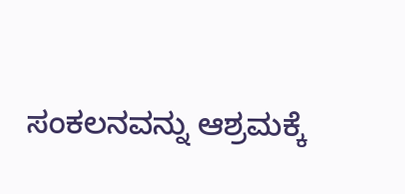ಸಂಕಲನವನ್ನು ಆಶ್ರಮಕ್ಕೆ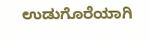ಉಡುಗೊರೆಯಾಗಿ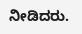ನೀಡಿದರು.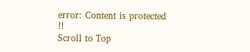error: Content is protected !!
Scroll to Top